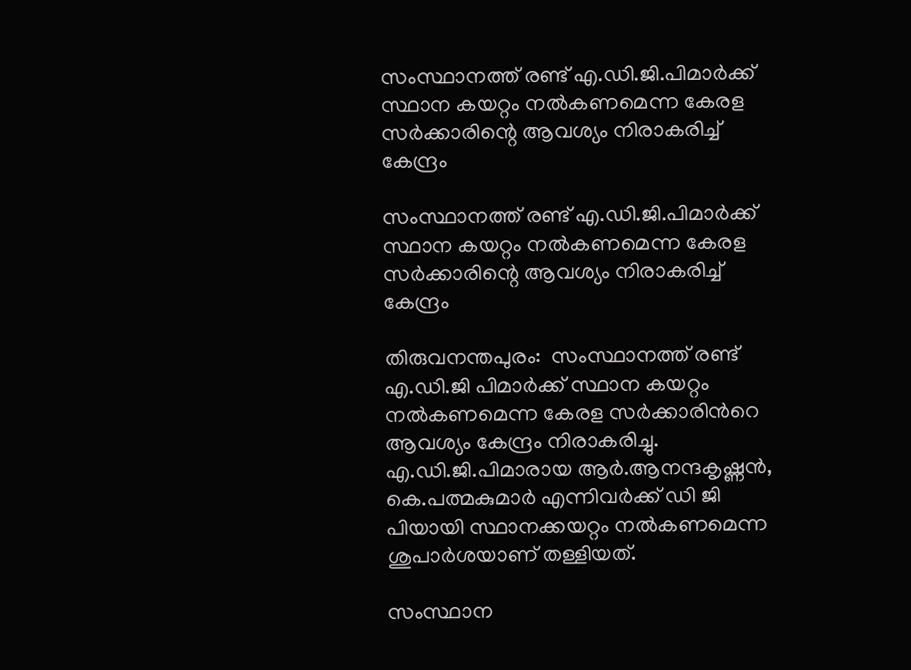സംസ്ഥാനത്ത് രണ്ട് എ.ഡി.ജി.പിമാര്‍ക്ക് സ്ഥാന കയറ്റം നല്‍കണമെന്ന കേരള സര്‍ക്കാരിന്റെ ആവശ്യം നിരാകരിച്ച് കേന്ദ്രം

സംസ്ഥാനത്ത് രണ്ട് എ.ഡി.ജി.പിമാര്‍ക്ക് സ്ഥാന കയറ്റം നല്‍കണമെന്ന കേരള സര്‍ക്കാരിന്റെ ആവശ്യം നിരാകരിച്ച്  കേന്ദ്രം

തിരുവനന്തപുരം:  സംസ്ഥാനത്ത് രണ്ട് എ.ഡി.ജി പിമാര്‍ക്ക് സ്ഥാന കയറ്റം നല്‍കണമെന്ന കേരള സര്‍ക്കാരിന്‍റെ ആവശ്യം കേന്ദ്രം നിരാകരിച്ചു. എ.ഡി.ജി.പിമാരായ ആര്‍.ആനന്ദകൃഷ്ണന്‍, കെ.പത്മകുമാര്‍ എന്നിവര്‍ക്ക് ഡി ജി പിയായി സ്ഥാനക്കയറ്റം നല്‍കണമെന്ന ശുപാര്‍ശയാണ് തള്ളിയത്.

സംസ്ഥാന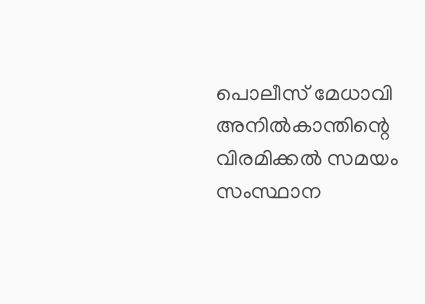പൊലീസ് മേധാവി അനില്‍കാന്തിന്റെ വിരമിക്കല്‍ സമയം സംസ്ഥാന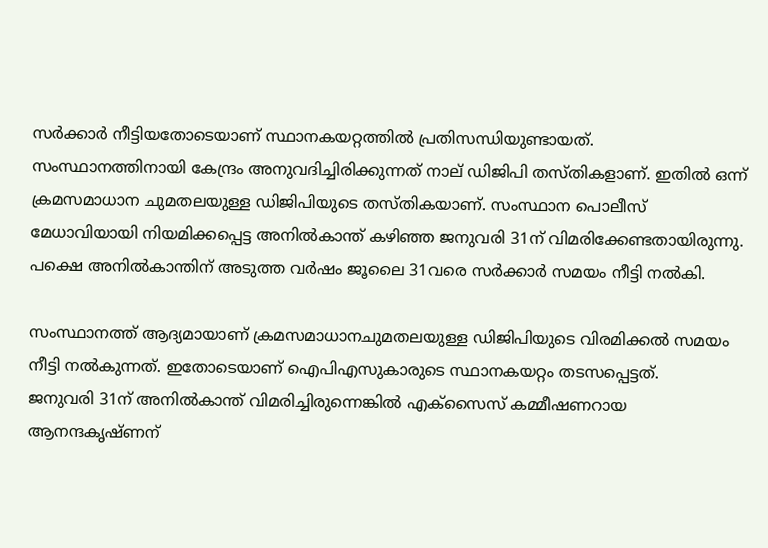സര്‍ക്കാര്‍ നീട്ടിയതോടെയാണ് സ്ഥാനകയറ്റത്തില്‍ പ്രതിസന്ധിയുണ്ടായത്. സംസ്ഥാനത്തിനായി കേന്ദ്രം അനുവദിച്ചിരിക്കുന്നത് നാല് ഡിജിപി തസ്തികളാണ്. ഇതില്‍ ഒന്ന് ക്രമസമാധാന ചുമതലയുള്ള ഡിജിപിയുടെ തസ്തികയാണ്. സംസ്ഥാന പൊലീസ് മേധാവിയായി നിയമിക്കപ്പെട്ട അനില്‍കാന്ത് കഴിഞ്ഞ ജനുവരി 31ന് വിമരിക്കേണ്ടതായിരുന്നു. പക്ഷെ അനില്‍കാന്തിന് അടുത്ത വര്‍ഷം ജൂലൈ 31വരെ സര്‍ക്കാര്‍ സമയം നീട്ടി നല്‍കി.

സംസ്ഥാനത്ത് ആദ്യമായാണ് ക്രമസമാധാനചുമതലയുള്ള ഡിജിപിയുടെ വിരമിക്കല്‍ സമയം നീട്ടി നല്‍കുന്നത്. ഇതോടെയാണ് ഐപിഎസുകാരുടെ സ്ഥാനകയറ്റം തടസപ്പെട്ടത്.
ജനുവരി 31ന് അനില്‍കാന്ത് വിമരിച്ചിരുന്നെങ്കില്‍ എക്സൈസ് കമ്മീഷണറായ ആനന്ദകൃഷ്ണന്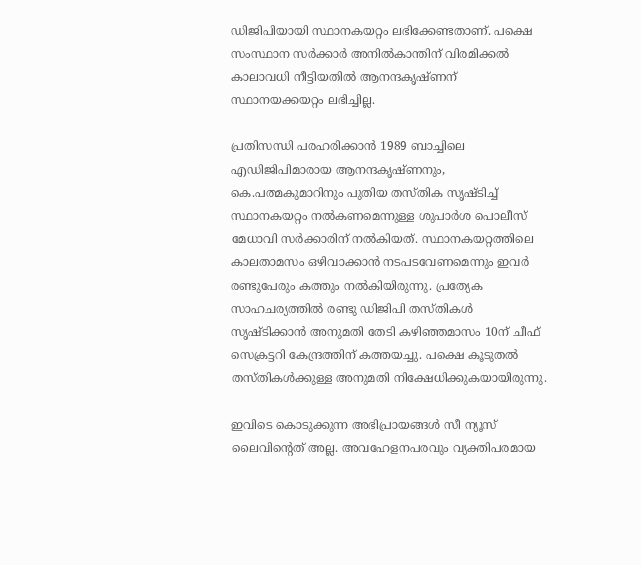ഡിജിപിയായി സ്ഥാനകയറ്റം ലഭിക്കേണ്ടതാണ്. പക്ഷെ സംസ്ഥാന സര്‍ക്കാര്‍ അനില്‍കാന്തിന് വിരമിക്കല്‍ കാലാവധി നീട്ടിയതില്‍ ആനന്ദകൃഷ്ണന് സ്ഥാനയക്കയറ്റം ലഭിച്ചില്ല.

പ്രതിസന്ധി പരഹരിക്കാന്‍ 1989 ബാച്ചിലെ എഡിജിപിമാരായ ആനന്ദകൃഷ്ണനും, കെ.പത്മകുമാറിനും പുതിയ തസ്തിക സൃഷ്ടിച്ച്‌ സ്ഥാനകയറ്റം നല്‍കണമെന്നുള്ള ശുപാ‍ര്‍ശ പൊലീസ് മേധാവി സര്‍ക്കാരിന് നല്‍കിയത്. സ്ഥാനകയറ്റത്തിലെ കാലതാമസം ഒഴിവാക്കാന്‍ നടപടവേണമെന്നും ഇവര്‍ രണ്ടുപേരും കത്തും നല്‍കിയിരുന്നു. പ്രത്യേക സാഹചര്യത്തില്‍ രണ്ടു ഡിജിപി തസ്തികള്‍ സൃഷ്ടിക്കാന്‍ അനുമതി തേടി കഴിഞ്ഞമാസം 10ന് ചീഫ് സെക്രട്ടറി കേന്ദ്രത്തിന് കത്തയച്ചു. പക്ഷെ കൂടുതല്‍ തസ്തികള്‍ക്കുള്ള അനുമതി നിക്ഷേധിക്കുകയായിരുന്നു.

ഇവിടെ കൊടുക്കുന്ന അഭിപ്രായങ്ങള്‍ സീ ന്യൂസ് ലൈവിന്റെത് അല്ല. അവഹേളനപരവും വ്യക്തിപരമായ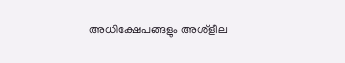അധിക്ഷേപങ്ങളും അശ്‌ളീല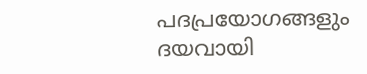പദപ്രയോഗങ്ങളും ദയവായി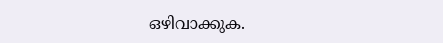ഒഴിവാക്കുക.